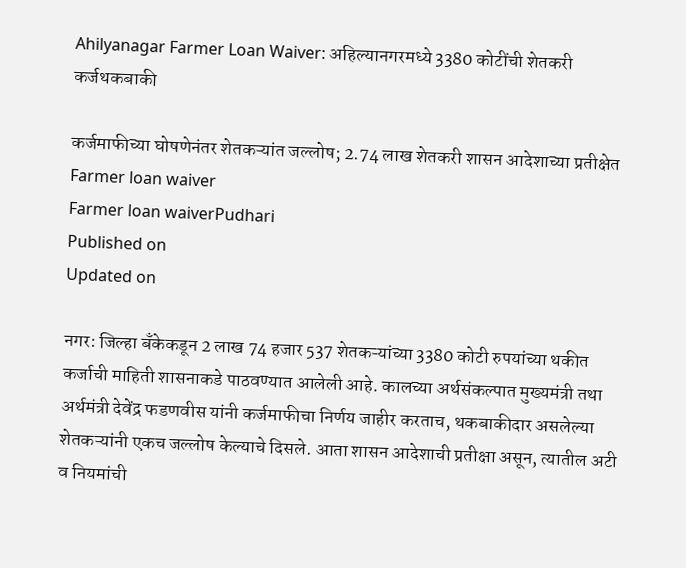Ahilyanagar Farmer Loan Waiver: अहिल्यानगरमध्ये 3380 कोटींची शेतकरी कर्जथकबाकी

कर्जमाफीच्या घोषणेनंतर शेतकऱ्यांत जल्लोष; 2.74 लाख शेतकरी शासन आदेशाच्या प्रतीक्षेत
Farmer loan waiver
Farmer loan waiverPudhari
Published on
Updated on

नगर: जिल्हा बँकेकडून 2 लाख 74 हजार 537 शेतकऱ्यांच्या 3380 कोटी रुपयांच्या थकीत कर्जाची माहिती शासनाकडे पाठवण्यात आलेली आहे. कालच्या अर्थसंकल्पात मुख्यमंत्री तथा अर्थमंत्री देवेंद्र फडणवीस यांनी कर्जमाफीचा निर्णय जाहीर करताच, थकबाकीदार असलेल्या शेतकऱ्यांनी एकच जल्लोष केल्याचे दिसले. आता शासन आदेशाची प्रतीक्षा असून, त्यातील अटी व नियमांची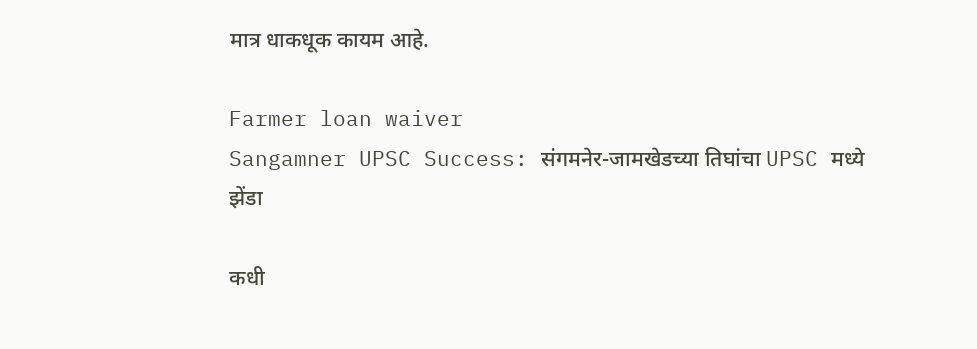मात्र धाकधूक कायम आहे.

Farmer loan waiver
Sangamner UPSC Success: संगमनेर-जामखेडच्या तिघांचा UPSC मध्ये झेंडा

कधी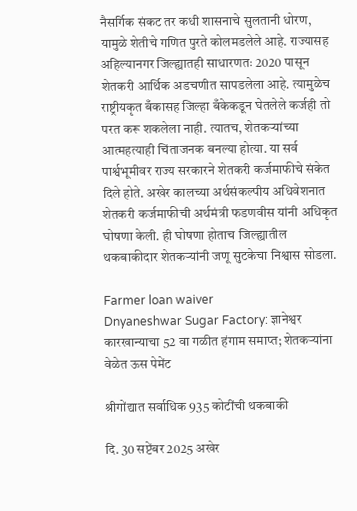नैसर्गिक संकट तर कधी शासनाचे सुलतानी धोरण, यामुळे शेतीचे गणित पुरते कोलमडलेले आहे. राज्यासह अहिल्यानगर जिल्ह्यातही साधारणतः 2020 पासून शेतकरी आर्थिक अडचणीत सापडलेला आहे. त्यामुळेच राष्ट्रीयकृत बँकासह जिल्हा बँकेकडून घेतलेले कर्जही तो परत करू शकलेला नाही. त्यातच, शेतकऱ्यांच्या आत्महत्याही चिंताजनक बनल्या होत्या. या सर्व पार्श्वभूमीवर राज्य सरकारने शेतकरी कर्जमाफीचे संकेत दिले होते. अखेर कालच्या अर्थसंकल्पीय अधिवेशनात शेतकरी कर्जमाफीची अर्थमंत्री फडणवीस यांनी अधिकृत घोषणा केली. ही घोषणा होताच जिल्ह्यातील थकबाकीदार शेतकऱ्यांनी जणू सुटकेचा निश्वास सोडला.

Farmer loan waiver
Dnyaneshwar Sugar Factory: ज्ञानेश्वर कारखान्याचा 52 वा गळीत हंगाम समाप्त; शेतकऱ्यांना वेळेत ऊस पेमेंट

श्रीगोंद्यात सर्वाधिक 935 कोटींची थकबाकी

दि. 30 सप्टेंबर 2025 अखेर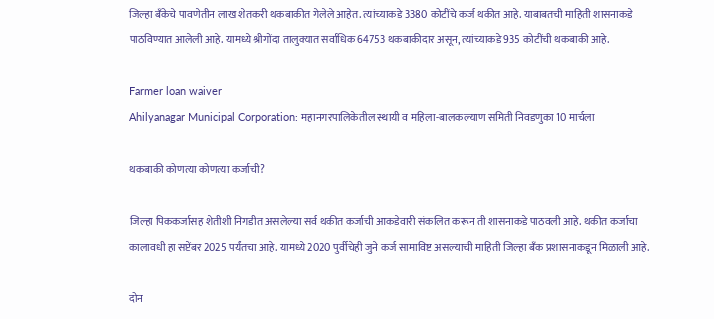जिल्हा बँकेचे पावणेतीन लाख शेतकरी थकबाकीत गेलेले आहेत. त्यांच्याकडे 3380 कोटींचे कर्ज थकीत आहे. याबाबतची माहिती शासनाकडे पाठविण्यात आलेली आहे. यामध्ये श्रीगोंदा तालुक्यात सर्वाधिक 64753 थकबाकीदार असून, त्यांच्याकडे 935 कोटींची थकबाकी आहे.

Farmer loan waiver
Ahilyanagar Municipal Corporation: महानगरपालिकेतील स्थायी व महिला-बालकल्याण समिती निवडणुका 10 मार्चला

थकबाकी कोणत्या कोणत्या कर्जाची?

जिल्हा पिककर्जासह शेतीशी निगडीत असलेल्या सर्व थकीत कर्जाची आकडेवारी संकलित करून ती शासनाकडे पाठवली आहे. थकीत कर्जाचा कालावधी हा सप्टेंबर 2025 पर्यंतचा आहे. यामध्ये 2020 पुर्वीचेही जुने कर्ज सामाविष्ट असल्याची माहिती जिल्हा बँक प्रशासनाकडून मिळाली आहे.

दोन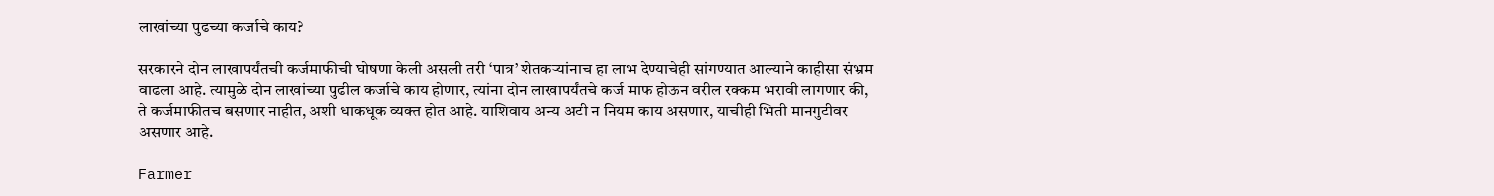लाखांच्या पुढच्या कर्जाचे काय?

सरकारने दोन लाखापर्यंतची कर्जमाफीची घोषणा केली असली तरी ‌‘पात्र‌’ शेतकऱ्यांनाच हा लाभ देण्याचेही सांगण्यात आल्याने काहीसा संभ्रम वाढला आहे. त्यामुळे दोन लाखांच्या पुढील कर्जाचे काय होणार, त्यांना दोन लाखापर्यंतचे कर्ज माफ होऊन वरील रक्कम भरावी लागणार की, ते कर्जमाफीतच बसणार नाहीत, अशी धाकधूक व्यक्त होत आहे. याशिवाय अन्य अटी न नियम काय असणार, याचीही भिती मानगुटीवर असणार आहे.

Farmer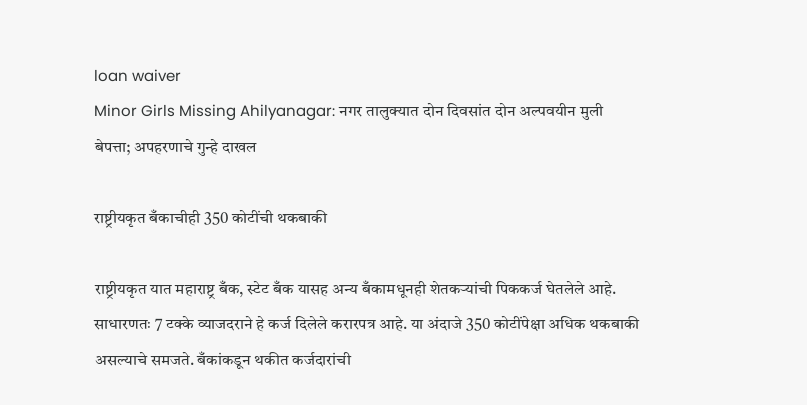loan waiver
Minor Girls Missing Ahilyanagar: नगर तालुक्यात दोन दिवसांत दोन अल्पवयीन मुली बेपत्ता; अपहरणाचे गुन्हे दाखल

राष्ट्रीयकृत बँकाचीही 350 कोटींची थकबाकी

राष्ट्रीयकृत यात महाराष्ट्र बँक, स्टेट बँक यासह अन्य बँकामधूनही शेतकऱ्यांची पिककर्ज घेतलेले आहे. साधारणतः 7 टक्के व्याजदराने हे कर्ज दिलेले करारपत्र आहे. या अंदाजे 350 कोटींपेक्षा अधिक थकबाकी असल्याचे समजते. बँकांकडून थकीत कर्जदारांची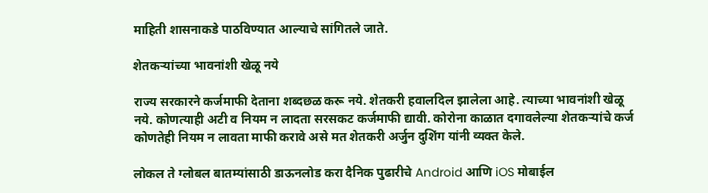माहिती शासनाकडे पाठविण्यात आल्याचे सांगितले जाते.

शेतकऱ्यांच्या भावनांशी खेळू नये

राज्य सरकारने कर्जमाफी देताना शब्दछळ करू नये. शेतकरी हवालदिल झालेला आहे. त्याच्या भावनांशी खेळू नये. कोणत्याही अटी व नियम न लादता सरसकट कर्जमाफी द्यावी. कोरोना काळात दगावलेल्या शेतकऱ्यांचे कर्ज कोणतेही नियम न लावता माफी करावे असे मत शेतकरी अर्जुन दुशिंग यांनी व्यक्त केले.

लोकल ते ग्लोबल बातम्यांसाठी डाऊनलोड करा दैनिक पुढारीचे Android आणि iOS मोबाईल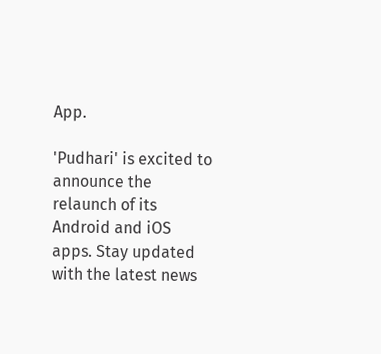App.

'Pudhari' is excited to announce the relaunch of its Android and iOS apps. Stay updated with the latest news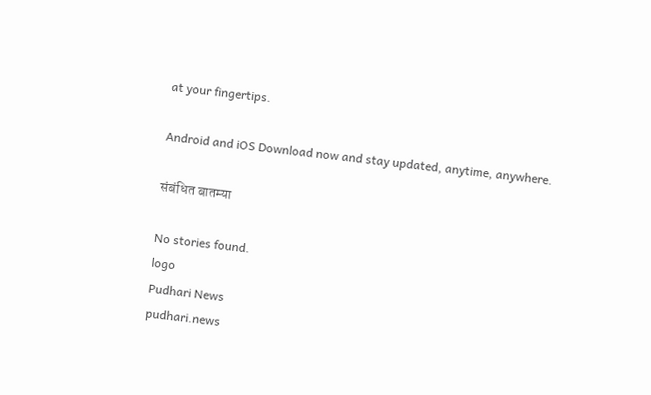at your fingertips.

Android and iOS Download now and stay updated, anytime, anywhere.

संबंधित बातम्या

No stories found.
logo
Pudhari News
pudhari.news